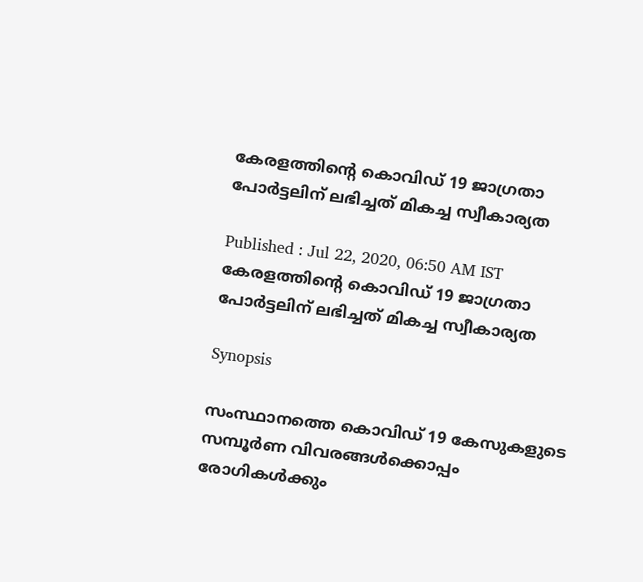കേരളത്തിന്‍റെ കൊവിഡ് 19 ജാഗ്രതാ പോർട്ടലിന് ലഭിച്ചത് മികച്ച സ്വീകാര്യത

Published : Jul 22, 2020, 06:50 AM IST
കേരളത്തിന്‍റെ കൊവിഡ് 19 ജാഗ്രതാ പോർട്ടലിന് ലഭിച്ചത് മികച്ച സ്വീകാര്യത

Synopsis

സംസ്ഥാനത്തെ കൊവിഡ് 19 കേസുകളുടെ സമ്പൂർണ വിവരങ്ങൾക്കൊപ്പം രോഗികൾക്കും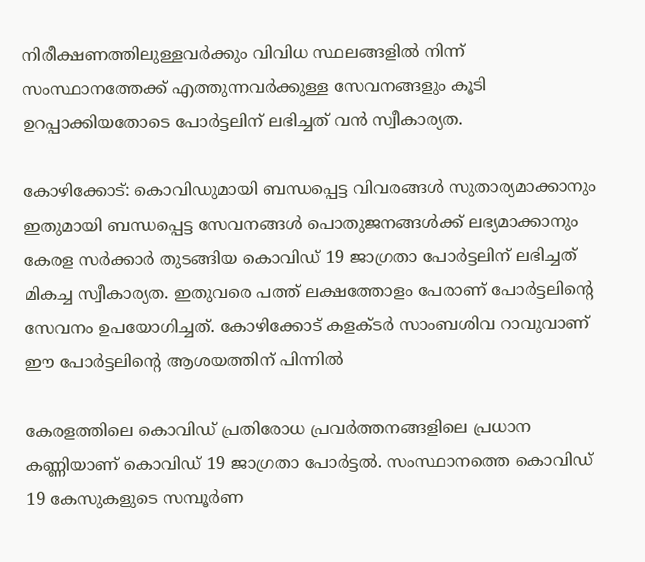നിരീക്ഷണത്തിലുള്ളവർക്കും വിവിധ സ്ഥലങ്ങളിൽ നിന്ന് സംസ്ഥാനത്തേക്ക് എത്തുന്നവർക്കുള്ള സേവനങ്ങളും കൂടി ഉറപ്പാക്കിയതോടെ പോർട്ടലിന് ലഭിച്ചത് വൻ സ്വീകാര്യത.

കോഴിക്കോട്: കൊവിഡുമായി ബന്ധപ്പെട്ട വിവരങ്ങൾ സുതാര്യമാക്കാനും ഇതുമായി ബന്ധപ്പെട്ട സേവനങ്ങൾ പൊതുജനങ്ങൾക്ക് ലഭ്യമാക്കാനും കേരള സർക്കാർ തുടങ്ങിയ കൊവിഡ് 19 ജാഗ്രതാ പോർട്ടലിന് ലഭിച്ചത് മികച്ച സ്വീകാര്യത. ഇതുവരെ പത്ത് ലക്ഷത്തോളം പേരാണ് പോർട്ടലിന്‍റെ സേവനം ഉപയോഗിച്ചത്. കോഴിക്കോട് കളക്ടര്‍ സാംബശിവ റാവുവാണ് ഈ പോര്‍ട്ടലിന്‍റെ ആശയത്തിന് പിന്നില്‍

കേരളത്തിലെ കൊവിഡ് പ്രതിരോധ പ്രവർത്തനങ്ങളിലെ പ്രധാന കണ്ണിയാണ് കൊവിഡ് 19 ജാഗ്രതാ പോർട്ടൽ. സംസ്ഥാനത്തെ കൊവിഡ് 19 കേസുകളുടെ സമ്പൂർണ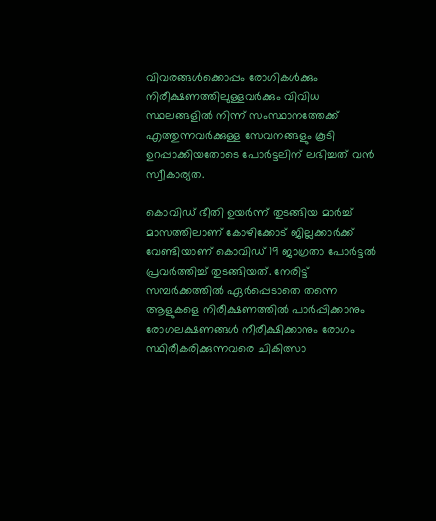വിവരങ്ങൾക്കൊപ്പം രോഗികൾക്കും നിരീക്ഷണത്തിലുള്ളവർക്കും വിവിധ സ്ഥലങ്ങളിൽ നിന്ന് സംസ്ഥാനത്തേക്ക് എത്തുന്നവർക്കുള്ള സേവനങ്ങളും കൂടി ഉറപ്പാക്കിയതോടെ പോർട്ടലിന് ലഭിച്ചത് വൻ സ്വീകാര്യത.

കൊവിഡ് ഭീതി ഉയർന്ന് തുടങ്ങിയ മാർച്ച് മാസത്തിലാണ് കോഴിക്കോട് ജില്ലക്കാർക്ക് വേണ്ടിയാണ് കൊവിഡ് 19 ജാഗ്രതാ പോർട്ടൽ പ്രവർത്തിച്ച് തുടങ്ങിയത്. നേരിട്ട് സമ്പർക്കത്തിൽ ഏർപ്പെടാതെ തന്നെ ആളുകളെ നിരീക്ഷണത്തിൽ പാർപ്പിക്കാനും രോഗലക്ഷണങ്ങൾ നീരീക്ഷിക്കാനും രോഗം സ്ഥിരീകരിക്കുന്നവരെ ചികിത്സാ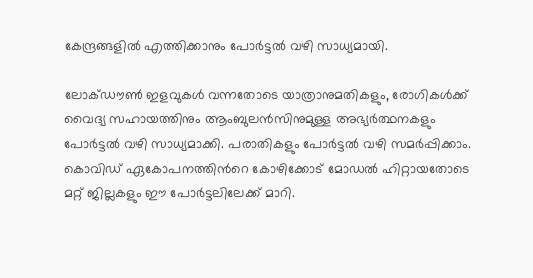കേന്ദ്രങ്ങളിൽ എത്തിക്കാനും പോർട്ടൽ വഴി സാധ്യമായി.

ലോക്ഡൗൺ ഇളവുകൾ വന്നതോടെ യാത്രാനുമതികളും, രോഗികൾക്ക് വൈദ്യ സഹായത്തിനും ആംബുലൻസിനുമുള്ള അഭ്യർത്ഥനകളും പോർട്ടൽ വഴി സാധ്യമാക്കി. പരാതികളും പോർട്ടൽ വഴി സമർപ്പിക്കാം. കൊവിഡ് ഏകോപനത്തിന്‍റെ കോഴിക്കോട് മോഡൽ ഹിറ്റായതോടെ മറ്റ് ജില്ലകളും ഈ പോർട്ടലിലേക്ക് മാറി.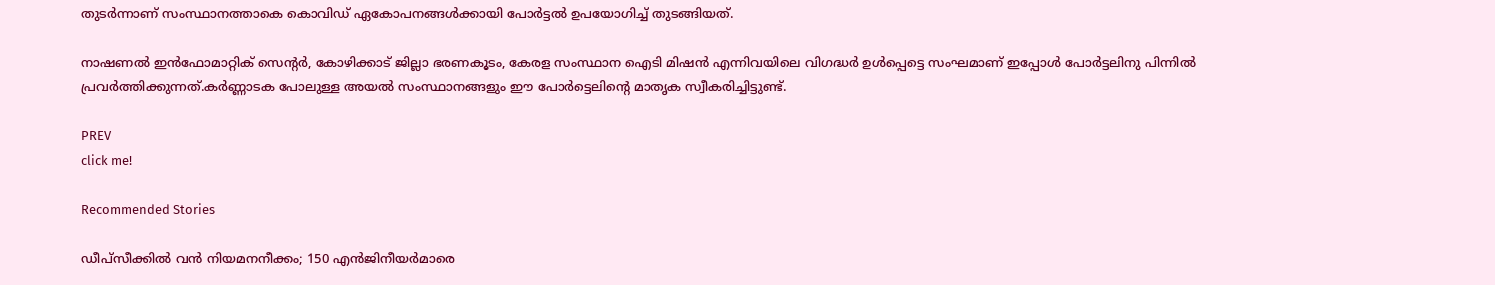തുടർന്നാണ് സംസ്ഥാനത്താകെ കൊവിഡ് ഏകോപനങ്ങൾക്കായി പോർട്ടൽ ഉപയോഗിച്ച് തുടങ്ങിയത്.

നാഷണല്‍ ഇന്‍ഫോമാറ്റിക് സെന്‍റർ, കോഴിക്കാട് ജില്ലാ ഭരണകൂടം, കേരള സംസ്ഥാന ഐടി മിഷന്‍ എന്നിവയിലെ വിഗദ്ധർ ഉള്‍പ്പെട്ടെ സംഘമാണ് ഇപ്പോൾ പോര്‍ട്ടലിനു പിന്നിൽ പ്രവർത്തിക്കുന്നത്.കര്‍ണ്ണാടക പോലുള്ള അയല്‍ സംസ്ഥാനങ്ങളും ഈ പോര്‍ട്ടെലിന്‍റെ മാതൃക സ്വീകരിച്ചിട്ടുണ്ട്.

PREV
click me!

Recommended Stories

ഡീപ്‍സീക്കിൽ വൻ നിയമനനീക്കം; 150 എൻജിനീയർമാരെ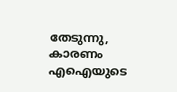തേടുന്നു, കാരണം എഐയുടെ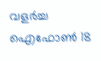വളർച്ച
ഐഫോൺ 18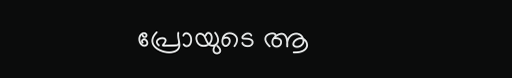പ്രോയുടെ ആ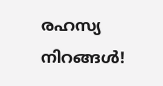രഹസ്യ നിറങ്ങൾ!